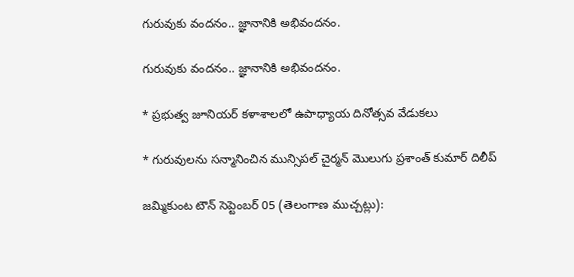గురువుకు వందనం.. జ్ఞానానికి అభివందనం.

గురువుకు వందనం.. జ్ఞానానికి అభివందనం.

* ప్రభుత్వ జూనియర్ కళాశాలలో ఉపాధ్యాయ దినోత్సవ వేడుకలు

* గురువులను సన్మానించిన మున్సిపల్ చైర్మన్ మొలుగు ప్రశాంత్ కుమార్ దిలీప్

జమ్మికుంట టౌన్ సెప్టెంబర్ 05 (తెలంగాణ ముచ్చట్లు):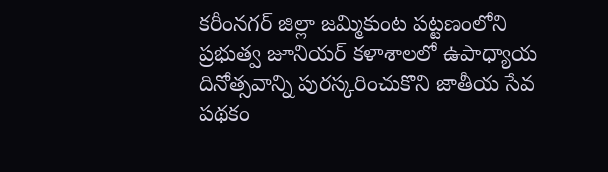కరీంనగర్ జిల్లా జమ్మికుంట పట్టణంలోని ప్రభుత్వ జూనియర్ కళాశాలలో ఉపాధ్యాయ దినోత్సవాన్ని పురస్కరించుకొని జాతీయ సేవ పథకం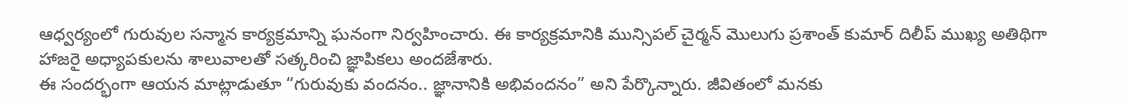ఆధ్వర్యంలో గురువుల సన్మాన కార్యక్రమాన్ని ఘనంగా నిర్వహించారు. ఈ కార్యక్రమానికి మున్సిపల్ చైర్మన్ మొలుగు ప్రశాంత్ కుమార్ దిలీప్ ముఖ్య అతిథిగా హాజరై అధ్యాపకులను శాలువాలతో సత్కరించి జ్ఞాపికలు అందజేశారు.
ఈ సందర్భంగా ఆయన మాట్లాడుతూ “గురువుకు వందనం.. జ్ఞానానికి అభివందనం” అని పేర్కొన్నారు. జీవితంలో మనకు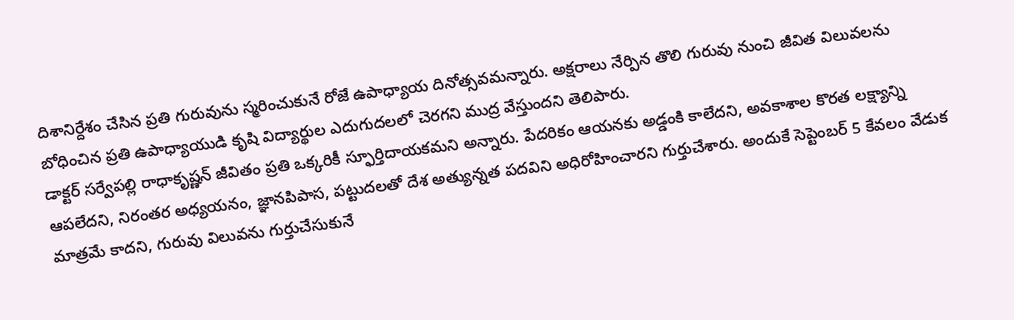దిశానిర్దేశం చేసిన ప్రతి గురువును స్మరించుకునే రోజే ఉపాధ్యాయ దినోత్సవమన్నారు. అక్షరాలు నేర్పిన తొలి గురువు నుంచి జీవిత విలువలను బోధించిన ప్రతి ఉపాధ్యాయుడి కృషి విద్యార్థుల ఎదుగుదలలో చెరగని ముద్ర వేస్తుందని తెలిపారు.
డాక్టర్ సర్వేపల్లి రాధాకృష్ణన్ జీవితం ప్రతి ఒక్కరికీ స్ఫూర్తిదాయకమని అన్నారు. పేదరికం ఆయనకు అడ్డంకి కాలేదని, అవకాశాల కొరత లక్ష్యాన్ని ఆపలేదని, నిరంతర అధ్యయనం, జ్ఞానపిపాస, పట్టుదలతో దేశ అత్యున్నత పదవిని అధిరోహించారని గుర్తుచేశారు. అందుకే సెప్టెంబర్ 5 కేవలం వేడుక మాత్రమే కాదని, గురువు విలువను గుర్తుచేసుకునే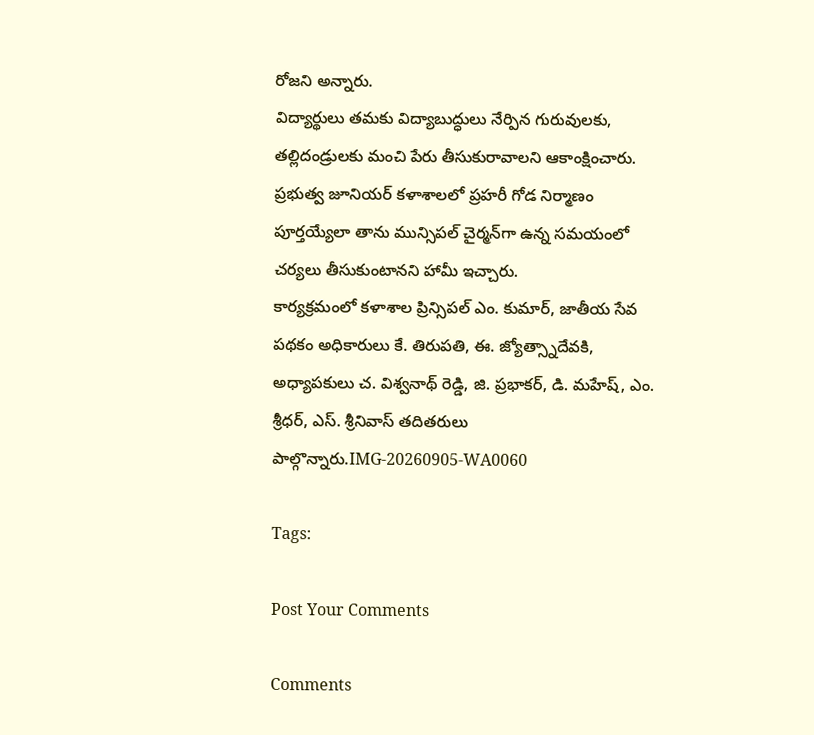రోజని అన్నారు.
విద్యార్థులు తమకు విద్యాబుద్ధులు నేర్పిన గురువులకు, తల్లిదండ్రులకు మంచి పేరు తీసుకురావాలని ఆకాంక్షించారు. ప్రభుత్వ జూనియర్ కళాశాలలో ప్రహరీ గోడ నిర్మాణం పూర్తయ్యేలా తాను మున్సిపల్ చైర్మన్‌గా ఉన్న సమయంలో చర్యలు తీసుకుంటానని హామీ ఇచ్చారు.
కార్యక్రమంలో కళాశాల ప్రిన్సిపల్ ఎం. కుమార్, జాతీయ సేవ పథకం అధికారులు కే. తిరుపతి, ఈ. జ్యోత్స్నాదేవకి, అధ్యాపకులు చ. విశ్వనాథ్ రెడ్డి, జి. ప్రభాకర్, డి. మహేష్, ఎం. శ్రీధర్, ఎస్. శ్రీనివాస్ తదితరులు పాల్గొన్నారు.IMG-20260905-WA0060

Tags:

Post Your Comments

Comments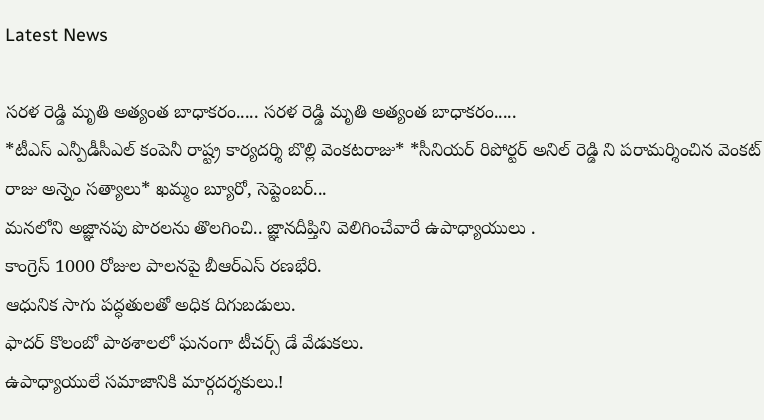Latest News

సరళ రెడ్డి మృతి అత్యంత బాధాకరం..... సరళ రెడ్డి మృతి అత్యంత బాధాకరం.....
*టీఎస్ ఎన్పీడీసీఎల్ కంపెనీ రాష్ట్ర కార్యదర్శి బొల్లి వెంకటరాజు* *సీనియర్ రిపోర్టర్ అనిల్ రెడ్డి ని పరామర్శించిన వెంకట్ రాజు అన్నెం సత్యాలు* ఖమ్మం బ్యూరో, సెప్టెంబర్...
మనలోని అజ్ఞానపు పొరలను తొలగించి.. జ్ఞానదీప్తిని వెలిగించేవారే ఉపాధ్యాయులు .
కాంగ్రెస్‌ 1000 రోజుల పాలనపై బీఆర్‌ఎస్‌ రణభేరి.
ఆధునిక సాగు పద్ధతులతో అధిక దిగుబడులు.
ఫాదర్ కొలంబో పాఠశాలలో ఘనంగా టీచర్స్ డే వేడుకలు.
ఉపాధ్యాయులే సమాజానికి మార్గదర్శకులు.!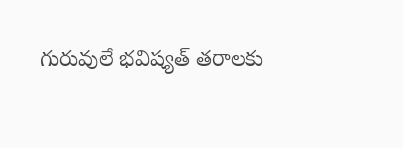గురువులే భవిష్యత్ తరాలకు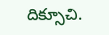దిక్సూచి.